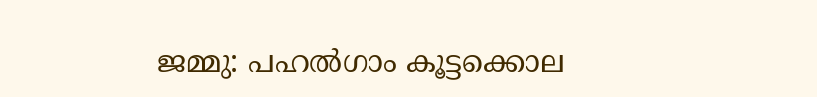ജമ്മു: പഹൽഗാം കൂട്ടക്കൊല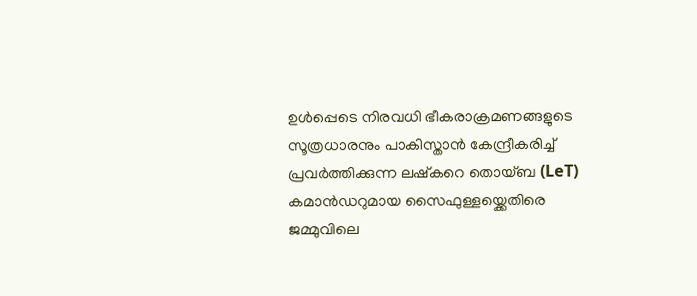ഉൾപ്പെടെ നിരവധി ഭീകരാക്രമണങ്ങളുടെ സൂത്രധാരനും പാകിസ്താൻ കേന്ദ്രീകരിച്ച് പ്രവർത്തിക്കുന്ന ലഷ്കറെ തൊയ്ബ (LeT) കമാൻഡറുമായ സൈഫുള്ളയ്ക്കെതിരെ ജമ്മുവിലെ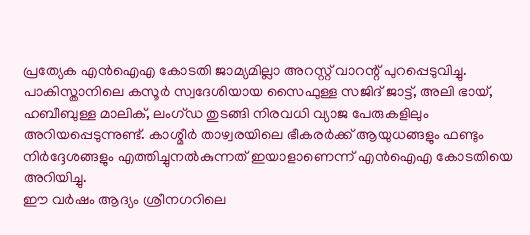പ്രത്യേക എൻഐഎ കോടതി ജാമ്യമില്ലാ അറസ്റ്റ് വാറന്റ് പുറപ്പെടുവിച്ചു.
പാകിസ്താനിലെ കസൂർ സ്വദേശിയായ സൈഫുള്ള സജിദ് ജാട്ട്, അലി ഭായ്, ഹബീബുള്ള മാലിക്, ലംഗ്ഡ തുടങ്ങി നിരവധി വ്യാജ പേരുകളിലും അറിയപ്പെടുന്നുണ്ട്. കാശ്മീർ താഴ്വരയിലെ ഭീകരർക്ക് ആയുധങ്ങളും ഫണ്ടും നിർദ്ദേശങ്ങളും എത്തിച്ചുനൽകുന്നത് ഇയാളാണെന്ന് എൻഐഎ കോടതിയെ അറിയിച്ചു.
ഈ വർഷം ആദ്യം ശ്രീനഗറിലെ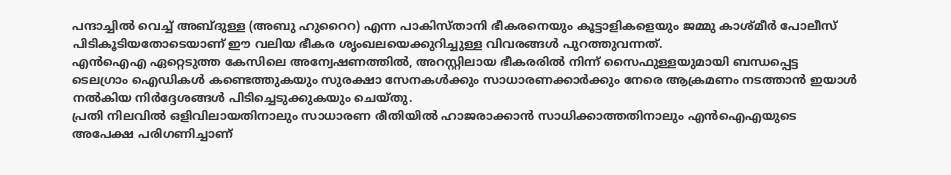പന്ദാച്ചിൽ വെച്ച് അബ്ദുള്ള (അബു ഹുറൈറ) എന്ന പാകിസ്താനി ഭീകരനെയും കൂട്ടാളികളെയും ജമ്മു കാശ്മീർ പോലീസ് പിടികൂടിയതോടെയാണ് ഈ വലിയ ഭീകര ശൃംഖലയെക്കുറിച്ചുള്ള വിവരങ്ങൾ പുറത്തുവന്നത്.
എൻഐഎ ഏറ്റെടുത്ത കേസിലെ അന്വേഷണത്തിൽ, അറസ്റ്റിലായ ഭീകരരിൽ നിന്ന് സൈഫുള്ളയുമായി ബന്ധപ്പെട്ട ടെലഗ്രാം ഐഡികൾ കണ്ടെത്തുകയും സുരക്ഷാ സേനകൾക്കും സാധാരണക്കാർക്കും നേരെ ആക്രമണം നടത്താൻ ഇയാൾ നൽകിയ നിർദ്ദേശങ്ങൾ പിടിച്ചെടുക്കുകയും ചെയ്തു.
പ്രതി നിലവിൽ ഒളിവിലായതിനാലും സാധാരണ രീതിയിൽ ഹാജരാക്കാൻ സാധിക്കാത്തതിനാലും എൻഐഎയുടെ അപേക്ഷ പരിഗണിച്ചാണ്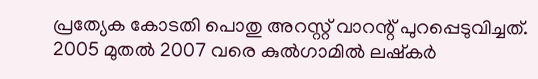പ്രത്യേക കോടതി പൊതു അറസ്റ്റ് വാറന്റ് പുറപ്പെടുവിച്ചത്. 2005 മുതൽ 2007 വരെ കുൽഗാമിൽ ലഷ്കർ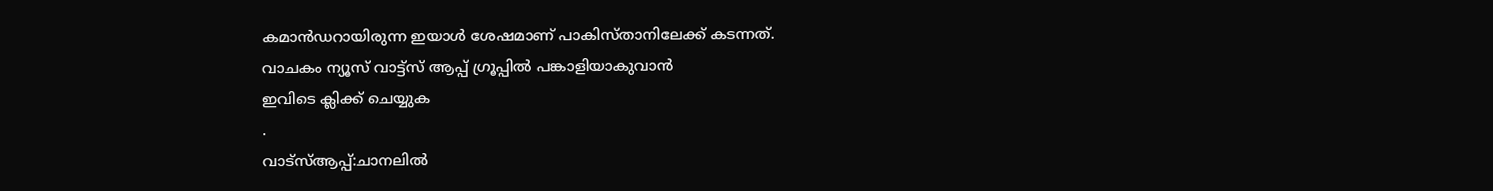കമാൻഡറായിരുന്ന ഇയാൾ ശേഷമാണ് പാകിസ്താനിലേക്ക് കടന്നത്.
വാചകം ന്യൂസ് വാട്ട്സ് ആപ്പ് ഗ്രൂപ്പിൽ പങ്കാളിയാകുവാൻ
ഇവിടെ ക്ലിക്ക് ചെയ്യുക
.
വാട്സ്ആപ്പ്:ചാനലിൽ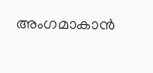അംഗമാകാൻ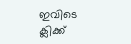ഇവിടെ ക്ലിക്ക്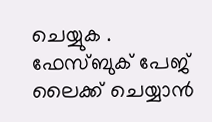ചെയ്യുക .
ഫേസ്ബുക് പേജ് ലൈക്ക് ചെയ്യാൻ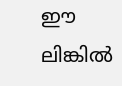ഈ ലിങ്കിൽ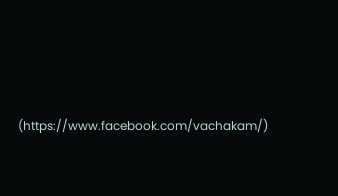(https://www.facebook.com/vachakam/)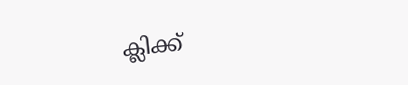ക്ലിക്ക്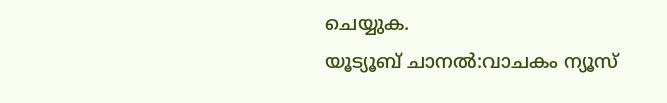ചെയ്യുക.
യൂട്യൂബ് ചാനൽ:വാചകം ന്യൂസ്